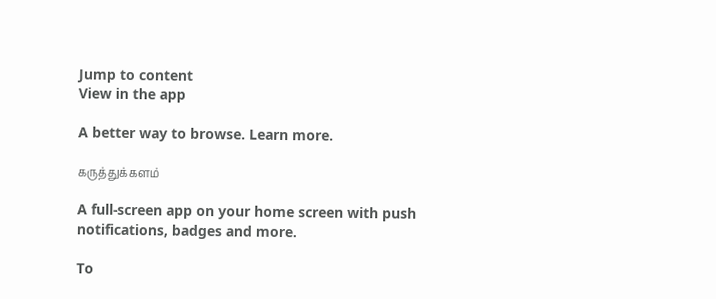Jump to content
View in the app

A better way to browse. Learn more.

கருத்துக்களம்

A full-screen app on your home screen with push notifications, badges and more.

To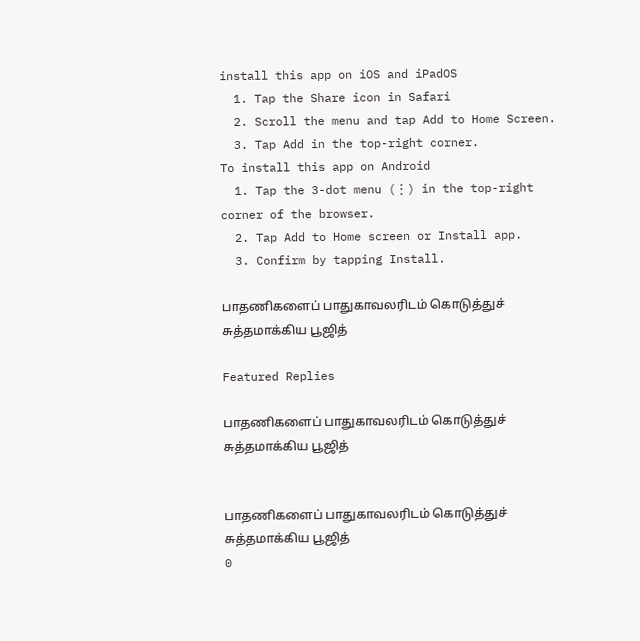install this app on iOS and iPadOS
  1. Tap the Share icon in Safari
  2. Scroll the menu and tap Add to Home Screen.
  3. Tap Add in the top-right corner.
To install this app on Android
  1. Tap the 3-dot menu (⋮) in the top-right corner of the browser.
  2. Tap Add to Home screen or Install app.
  3. Confirm by tapping Install.

பாதணிகளைப் பாதுகாவலரிடம் கொடுத்துச் சுத்தமாக்கிய பூஜித்

Featured Replies

பாதணிகளைப் பாதுகாவலரிடம் கொடுத்துச் சுத்தமாக்கிய பூஜித்


பாதணிகளைப் பாதுகாவலரிடம் கொடுத்துச் சுத்தமாக்கிய பூஜித்
0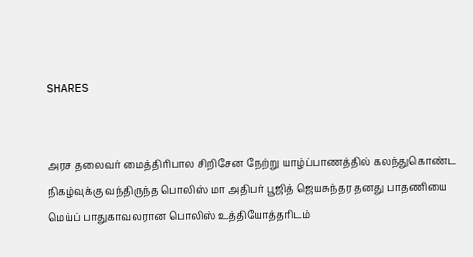SHARES


அரச தலைவர் மைத்திரிபால சிறிசேன நேற்று யாழ்ப்பாணத்தில் கலந்துகொண்ட நிகழ்வுக்கு வந்திருந்த பொலிஸ் மா அதிபர் பூஜித் ஜெயசுந்தர தனது பாதணியை மெய்ப் பாதுகாவலரான பொலிஸ் உத்தியோத்தரிடம்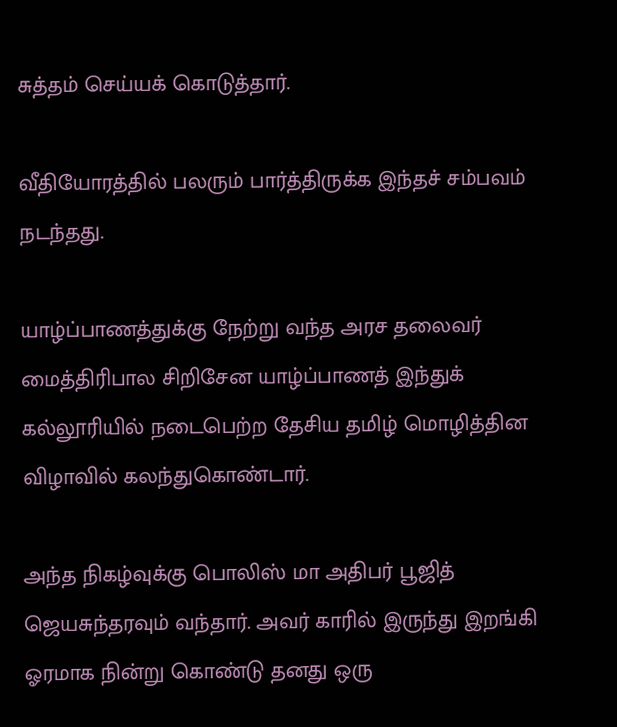சுத்தம் செய்யக் கொடுத்தார்.

வீதியோரத்தில் பலரும் பார்த்திருக்க இந்தச் சம்பவம் நடந்தது.

யாழ்ப்பாணத்துக்கு நேற்று வந்த அரச தலைவர் மைத்திரிபால சிறிசேன யாழ்ப்பாணத் இந்துக் கல்லூரியில் நடைபெற்ற தேசிய தமிழ் மொழித்தின விழாவில் கலந்துகொண்டார்.

அந்த நிகழ்வுக்கு பொலிஸ் மா அதிபர் பூஜித் ஜெயசுந்தரவும் வந்தார். அவர் காரில் இருந்து இறங்கி ஓரமாக நின்று கொண்டு தனது ஒரு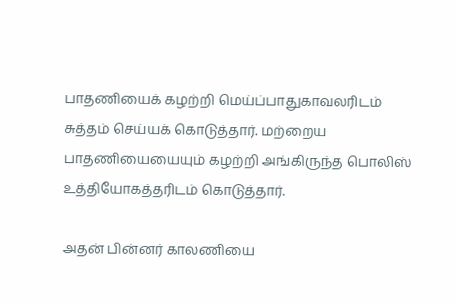பாதணியைக் கழற்றி மெய்ப்பாதுகாவலரிடம் சுத்தம் செய்யக் கொடுத்தார். மற்றைய பாதணியையையும் கழற்றி அங்கிருந்த பொலிஸ் உத்தியோகத்தரிடம் கொடுத்தார்.

அதன் பின்னர் காலணியை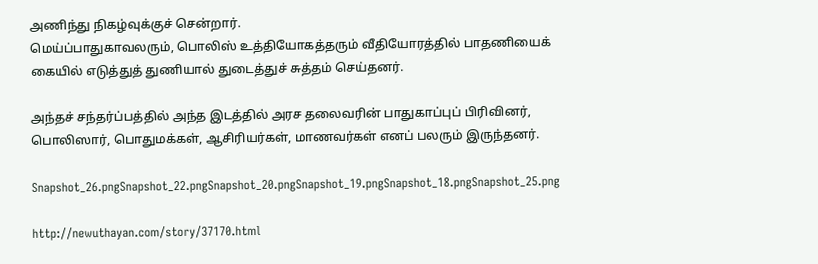அணிந்து நிகழ்வுக்குச் சென்றார்.
மெய்ப்பாதுகாவலரும், பொலிஸ் உத்தியோகத்தரும் வீதியோரத்தில் பாதணியைக் கையில் எடுத்துத் துணியால் துடைத்துச் சுத்தம் செய்தனர்.

அந்தச் சந்தர்ப்பத்தில் அந்த இடத்தில் அரச தலைவரின் பாதுகாப்புப் பிரிவினர், பொலிஸார், பொதுமக்கள், ஆசிரியர்கள், மாணவர்கள் எனப் பலரும் இருந்தனர்.

Snapshot_26.pngSnapshot_22.pngSnapshot_20.pngSnapshot_19.pngSnapshot_18.pngSnapshot_25.png

http://newuthayan.com/story/37170.html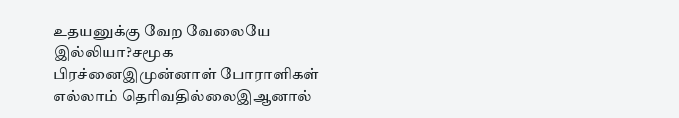உதயனுக்கு வேற வேலையே இல்லியா?சமூக பிரச்னைஇமுன்னாள் போராளிகள் எல்லாம் தெரிவதில்லைஇஆனால்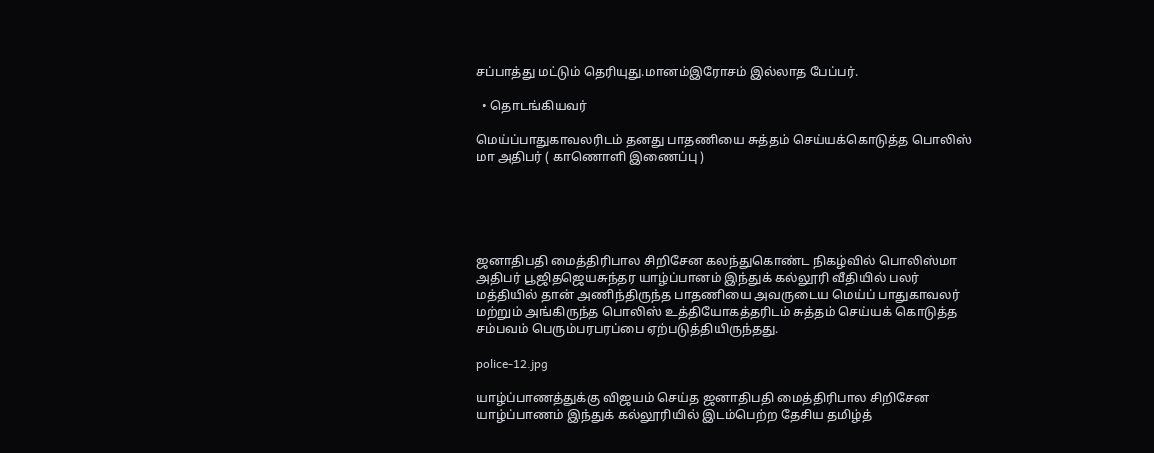சப்பாத்து மட்டும் தெரியுது.மானம்இரோசம் இல்லாத பேப்பர்.

  • தொடங்கியவர்

மெய்ப்பாதுகாவலரிடம் தனது பாதணியை சுத்தம் செய்யக்கொடுத்த பொலிஸ் மா அதிபர் ( காணொளி இணைப்பு )





ஜனாதிபதி மைத்திரிபால சிறிசேன கலந்துகொண்ட நிகழ்வில் பொலிஸ்மா அதிபர் பூஜிதஜெயசுந்தர யாழ்ப்பானம் இந்துக் கல்லூரி வீதியில் பலர் மத்தியில் தான் அணிந்திருந்த பாதணியை அவருடைய மெய்ப் பாதுகாவலர் மற்றும் அங்கிருந்த பொலிஸ் உத்தியோகத்தரிடம் சுத்தம் செய்யக் கொடுத்த சம்பவம் பெரும்பரபரப்பை ஏற்படுத்தியிருந்தது.

police-12.jpg

யாழ்ப்பாணத்துக்கு விஜயம் செய்த ஜனாதிபதி மைத்திரிபால சிறிசேன யாழ்ப்பாணம் இந்துக் கல்லூரியில் இடம்பெற்ற தேசிய தமிழ்த்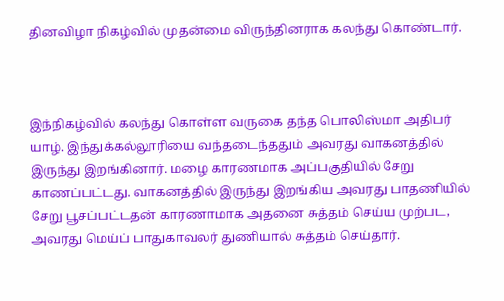தினவிழா நிகழ்வில் முதன்மை விருந்தினராக கலந்து கொண்டார்.



இந்நிகழ்வில் கலந்து கொள்ள வருகை தந்த பொலிஸ்மா அதிபர் யாழ். இந்துக்கல்லூரியை வந்தடைந்ததும் அவரது வாகனத்தில் இருந்து இறங்கினார். மழை காரணமாக அப்பகுதியில் சேறு காணப்பட்டது. வாகனத்தில் இருந்து இறங்கிய அவரது பாதணியில் சேறு பூசப்பட்டதன் காரணாமாக அதனை சுத்தம் செய்ய முற்பட, அவரது மெய்ப் பாதுகாவலர் துணியால் சுத்தம் செய்தார்.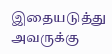இதையடுத்து அவருக்கு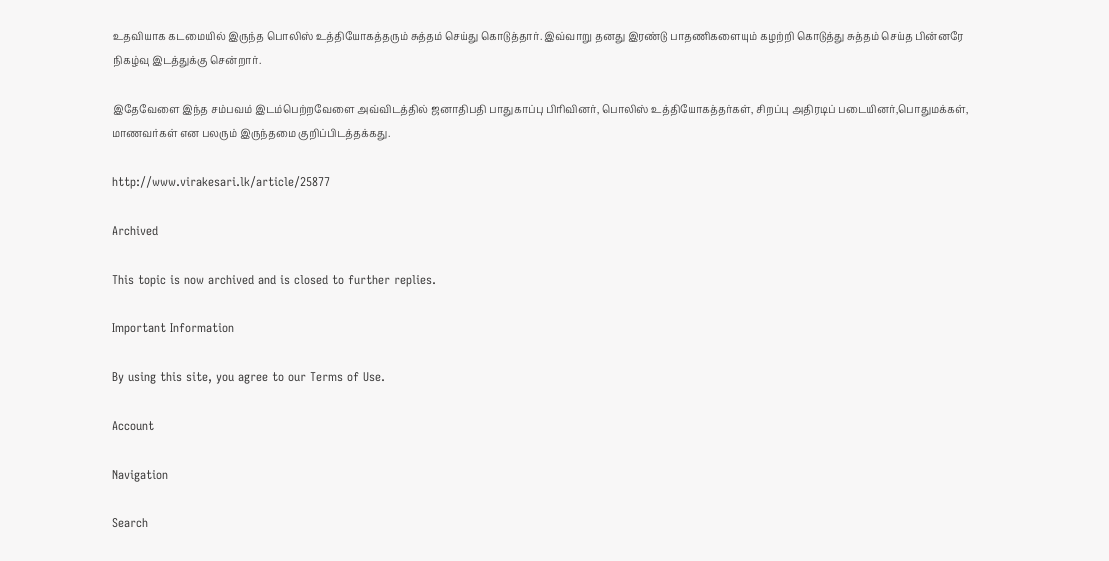உதவியாக கடமையில் இருந்த பொலிஸ் உத்தியோகத்தரும் சுத்தம் செய்து கொடுத்தார். இவ்வாறு தனது இரண்டு பாதணிகளையும் கழற்றி கொடுத்து சுத்தம் செய்த பின்னரே நிகழ்வு இடத்துக்கு சென்றார்.

இதேவேளை இந்த சம்பவம் இடம்பெற்றவேளை அவ்விடத்தில் ஜனாதிபதி பாதுகாப்பு பிரிவினர், பொலிஸ் உத்தியோகத்தர்கள், சிறப்பு அதிரடிப் படையினர்,பொதுமக்கள், மாணவர்கள் என பலரும் இருந்தமை குறிப்பிடத்தக்கது.

http://www.virakesari.lk/article/25877

Archived

This topic is now archived and is closed to further replies.

Important Information

By using this site, you agree to our Terms of Use.

Account

Navigation

Search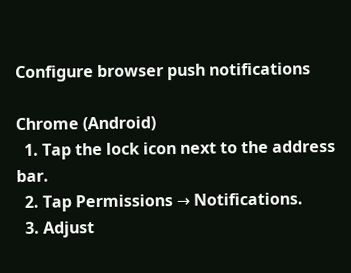Configure browser push notifications

Chrome (Android)
  1. Tap the lock icon next to the address bar.
  2. Tap Permissions → Notifications.
  3. Adjust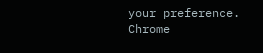your preference.
Chrome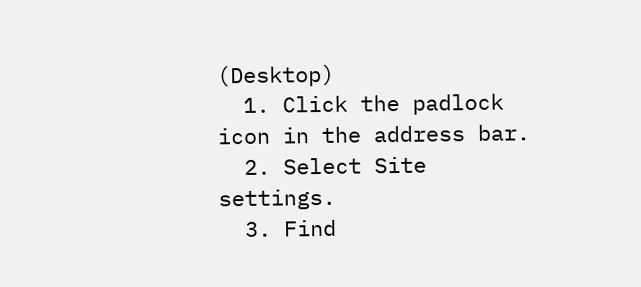(Desktop)
  1. Click the padlock icon in the address bar.
  2. Select Site settings.
  3. Find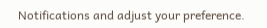Notifications and adjust your preference.